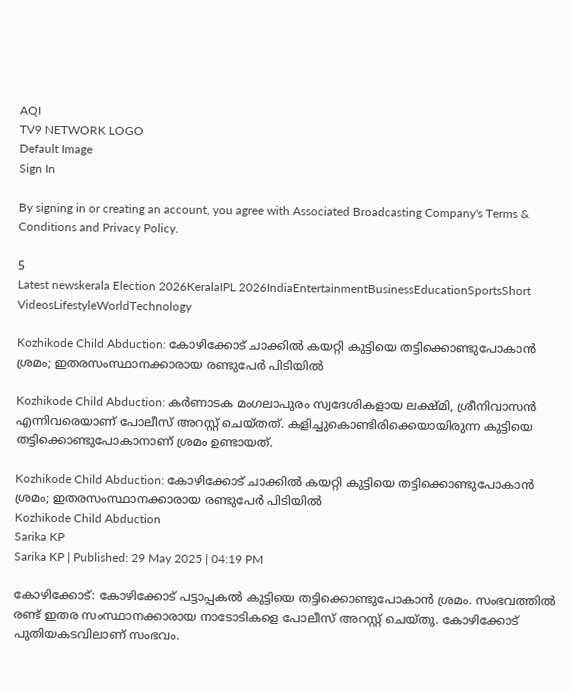AQI
TV9 NETWORK LOGO
Default Image
Sign In

By signing in or creating an account, you agree with Associated Broadcasting Company's Terms & Conditions and Privacy Policy.

5
Latest newskerala Election 2026KeralaIPL 2026IndiaEntertainmentBusinessEducationSportsShort VideosLifestyleWorldTechnology

Kozhikode Child Abduction: കോഴിക്കോട് ചാക്കിൽ കയറ്റി കുട്ടിയെ തട്ടിക്കൊണ്ടുപോകാൻ ശ്രമം; ഇതരസംസ്ഥാനക്കാരായ രണ്ടുപേർ പിടിയിൽ

Kozhikode Child Abduction: കർണാടക മംഗലാപുരം സ്വദേശികളായ ലക്ഷ്മി, ശ്രീനിവാസൻ എന്നിവരെയാണ് പോലീസ് അറസ്റ്റ് ചെയ്തത്. കളിച്ചുകൊണ്ടിരിക്കെയായിരുന്ന കുട്ടിയെ തട്ടിക്കൊണ്ടുപോകാനാണ് ശ്രമം ഉണ്ടായത്.

Kozhikode Child Abduction: കോഴിക്കോട് ചാക്കിൽ കയറ്റി കുട്ടിയെ തട്ടിക്കൊണ്ടുപോകാൻ ശ്രമം; ഇതരസംസ്ഥാനക്കാരായ രണ്ടുപേർ പിടിയിൽ
Kozhikode Child Abduction
Sarika KP
Sarika KP | Published: 29 May 2025 | 04:19 PM

കോഴിക്കോട്: കോഴിക്കോട് പട്ടാപ്പകൽ കുട്ടിയെ തട്ടിക്കൊണ്ടുപോകാൻ ശ്രമം. സംഭവത്തിൽ രണ്ട് ഇതര സംസ്ഥാനക്കാരായ നാടോടികളെ പോലീസ് അറസ്റ്റ് ചെയ്തു. കോഴിക്കോട് പുതിയകടവിലാണ് സംഭവം.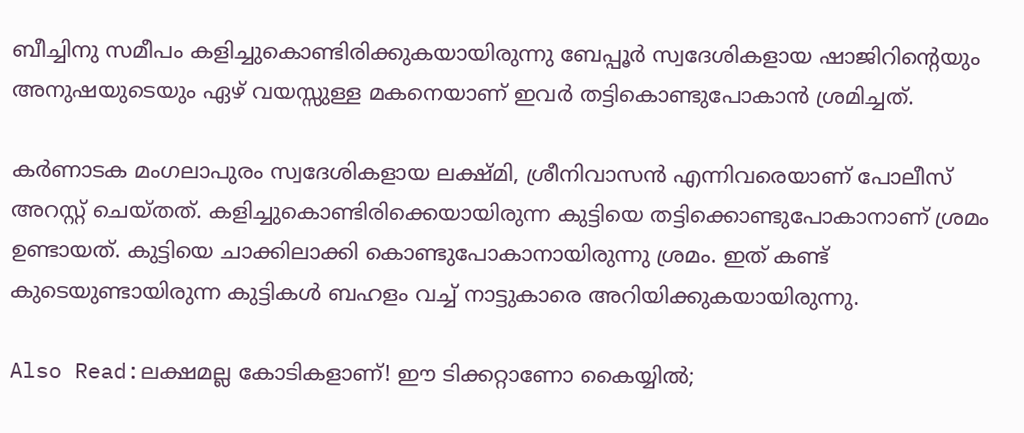ബീച്ചിനു സമീപം കളിച്ചുകൊണ്ടിരിക്കുകയായിരുന്നു ബേപ്പൂർ സ്വദേശികളായ ഷാജിറിന്റെയും അനുഷയുടെയും ഏഴ് വയസ്സുള്ള മകനെയാണ് ഇവർ തട്ടികൊണ്ടുപോകാൻ ശ്രമിച്ചത്.

കർണാടക മംഗലാപുരം സ്വദേശികളായ ലക്ഷ്മി, ശ്രീനിവാസൻ എന്നിവരെയാണ് പോലീസ് അറസ്റ്റ് ചെയ്തത്. കളിച്ചുകൊണ്ടിരിക്കെയായിരുന്ന കുട്ടിയെ തട്ടിക്കൊണ്ടുപോകാനാണ് ശ്രമം ഉണ്ടായത്. കുട്ടിയെ ചാക്കിലാക്കി കൊണ്ടുപോകാനായിരുന്നു ശ്രമം. ഇത് കണ്ട് കുടെയുണ്ടായിരുന്ന കുട്ടികള്‍ ബഹളം വച്ച് നാട്ടുകാരെ അറിയിക്കുകയായിരുന്നു.

Also Read:ലക്ഷമല്ല കോടികളാണ്! ഈ ടിക്കറ്റാണോ കൈയ്യിൽ;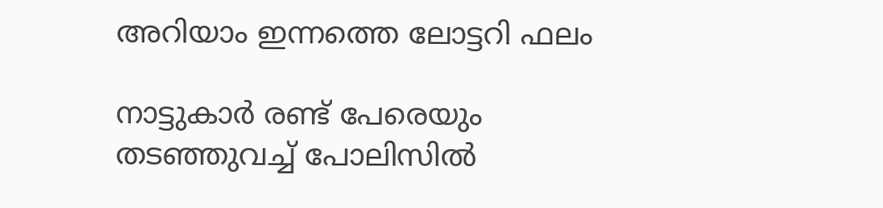അറിയാം ഇന്നത്തെ ലോട്ടറി ഫലം

നാട്ടുകാർ രണ്ട് പേരെയും തടഞ്ഞുവച്ച് പോലിസിൽ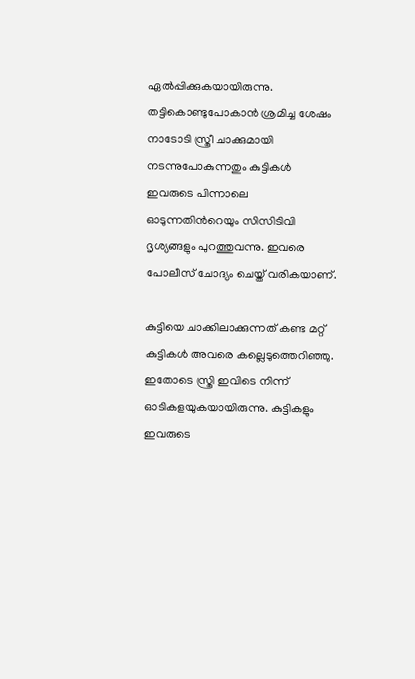ഏൽപ്പിക്കുകയായിരുന്നു. തട്ടികൊണ്ടുപോകാൻ ശ്രമിച്ച ശേഷം നാടോടി സ്ത്രീ ചാക്കുമായി നടന്നുപോകുന്നതും കുട്ടികള്‍ ഇവരുടെ പിന്നാലെ ഓടുന്നതിന്‍റെയും സിസിടിവി ദൃശ്യങ്ങളും പുറത്തുവന്നു. ഇവരെ പോലീസ് ചോദ്യം ചെയ്ത് വരികയാണ്.

കുട്ടിയെ ചാക്കിലാക്കുന്നത് കണ്ട മറ്റ് കുട്ടികൾ അവരെ കല്ലെടുത്തെറിഞ്ഞു. ഇതോടെ സ്ത്രി ഇവിടെ നിന്ന് ഓടികളയുകയായിരുന്നു. കുട്ടികളും ഇവരുടെ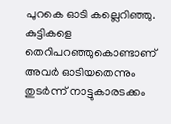പുറകെ ഓടി കല്ലെറിഞ്ഞു. കുട്ടികളെ തെറിപറഞ്ഞുകൊണ്ടാണ് അവര്‍ ഓടിയതെന്നും തുടര്‍ന്ന് നാട്ടുകാരടക്കം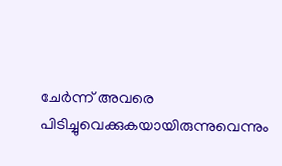ചേര്‍ന്ന് അവരെ പിടിച്ചുവെക്കുകയായിരുന്നുവെന്നും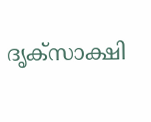ദൃക്സാക്ഷി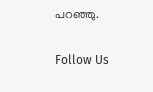പറഞ്ഞു.

Follow Us